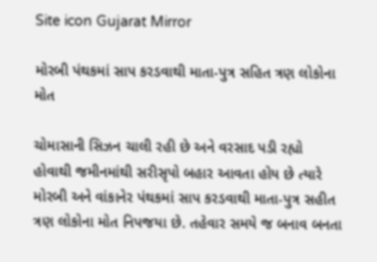Site icon Gujarat Mirror

મોરબી પંથકમાં સાપ કરડવાથી માતા-પુત્ર સહિત ત્રણ લોકોના મોત

ચોમાસાની સિઝન ચાલી રહી છે અને વરસાદ પડી રહ્યો હોવાથી જમીનમાંથી સરીસૃપો બહાર આવતા હોય છે ત્યારે મોરબી અને વાંકાનેર પંથકમાં સાપ કરડવાથી માતા-પુત્ર સહીત ત્રણ લોકોના મોત નિપજયા છે. તહેવાર સમયે જ બનાવ બનતા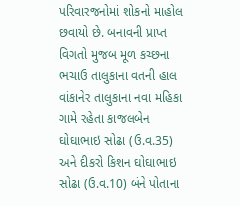પરિવારજનોમાં શોકનો માહોલ છવાયો છે. બનાવની પ્રાપ્ત વિગતો મુજબ મૂળ કચ્છના ભચાઉ તાલુકાના વતની હાલ વાંકાનેર તાલુકાના નવા મહિકા ગામે રહેતા કાજલબેન ઘોઘાભાઇ સોઢા (ઉ.વ.35) અને દીકરો કિશન ઘોઘાભાઇ સોઢા (ઉ.વ.10) બંને પોતાના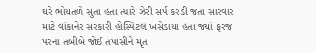ઘરે ભોયતળે સુતા હતા ત્યારે ઝેરી સર્પ કરડી જતા સારવાર માટે વાંકાનેર સરકારી હોસ્પિટલ ખસેડાયા હતા જ્યાં ફરજ પરના તબીબે જોઈ તપાસીને મૃત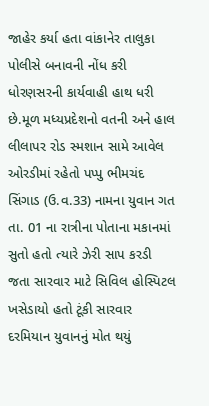જાહેર કર્યા હતા વાંકાનેર તાલુકા પોલીસે બનાવની નોંધ કરી ધોરણસરની કાર્યવાહી હાથ ધરી છે.મૂળ મધ્યપ્રદેશનો વતની અને હાલ લીલાપર રોડ સ્મશાન સામે આવેલ ઓરડીમાં રહેતો પપ્પુ ભીમચંદ સિંગાડ (ઉ.વ.33) નામના યુવાન ગત તા. 01 ના રાત્રીના પોતાના મકાનમાં સુતો હતો ત્યારે ઝેરી સાપ કરડી જતા સારવાર માટે સિવિલ હોસ્પિટલ ખસેડાયો હતો ટૂંકી સારવાર દરમિયાન યુવાનનું મોત થયું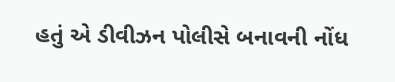હતું એ ડીવીઝન પોલીસે બનાવની નોંધ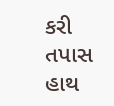કરી તપાસ હાથ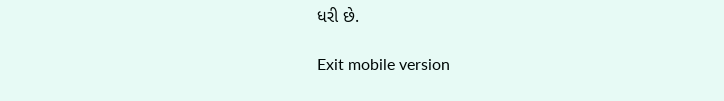ધરી છે.

Exit mobile version